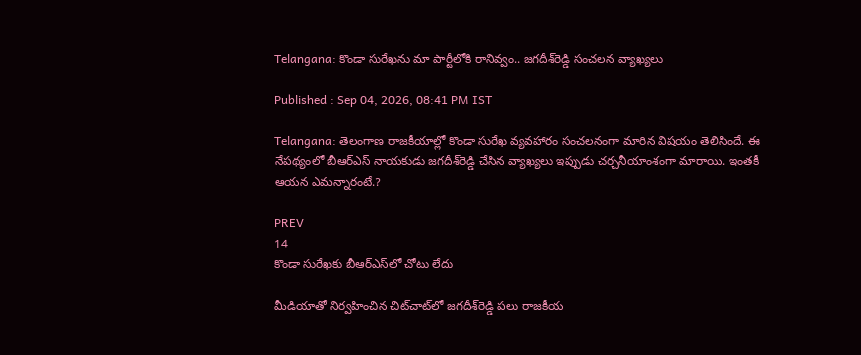Telangana: కొండా సురేఖ‌ను మా పార్టీలోకి రానివ్వం.. జ‌గ‌దీశ్‌రెడ్డి సంచ‌ల‌న వ్యాఖ్య‌లు

Published : Sep 04, 2026, 08:41 PM IST

Telangana: తెలంగాణ రాజకీయాల్లో కొండా సురేఖ వ్య‌వ‌హారం సంచ‌ల‌నంగా మారిన విష‌యం తెలిసిందే. ఈ నేప‌థ్యంలో బీఆర్ఎస్ నాయ‌కుడు జగదీశ్‌రెడ్డి చేసిన వ్యాఖ్య‌లు ఇప్పుడు చ‌ర్చ‌నీయాంశంగా మారాయి. ఇంత‌కీ ఆయ‌న ఎమన్నారంటే.?

PREV
14
కొండా సురేఖకు బీఆర్‌ఎస్‌లో చోటు లేదు

మీడియాతో నిర్వహించిన చిట్‌చాట్‌లో జగదీశ్‌రెడ్డి పలు రాజకీయ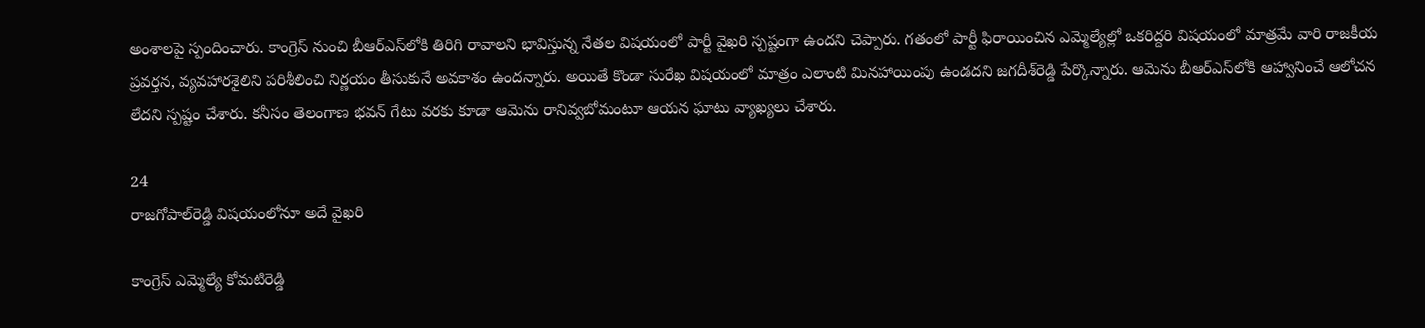అంశాలపై స్పందించారు. కాంగ్రెస్‌ నుంచి బీఆర్‌ఎస్‌లోకి తిరిగి రావాలని భావిస్తున్న నేతల విషయంలో పార్టీ వైఖరి స్పష్టంగా ఉందని చెప్పారు. గతంలో పార్టీ ఫిరాయించిన ఎమ్మెల్యేల్లో ఒకరిద్దరి విషయంలో మాత్రమే వారి రాజకీయ ప్రవర్తన, వ్యవహారశైలిని పరిశీలించి నిర్ణయం తీసుకునే అవకాశం ఉందన్నారు. అయితే కొండా సురేఖ విషయంలో మాత్రం ఎలాంటి మినహాయింపు ఉండదని జగదీశ్‌రెడ్డి పేర్కొన్నారు. ఆమెను బీఆర్‌ఎస్‌లోకి ఆహ్వానించే ఆలోచన లేదని స్పష్టం చేశారు. కనీసం తెలంగాణ భవన్‌ గేటు వరకు కూడా ఆమెను రానివ్వబోమంటూ ఆయన ఘాటు వ్యాఖ్యలు చేశారు.

24
రాజగోపాల్‌రెడ్డి విషయంలోనూ అదే వైఖరి

కాంగ్రెస్‌ ఎమ్మెల్యే కోమటిరెడ్డి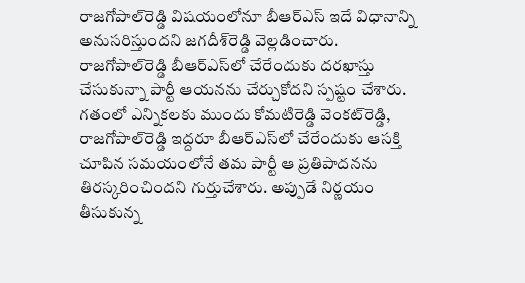రాజగోపాల్‌రెడ్డి విషయంలోనూ బీఆర్‌ఎస్‌ ఇదే విధానాన్ని అనుసరిస్తుందని జగదీశ్‌రెడ్డి వెల్లడించారు. రాజగోపాల్‌రెడ్డి బీఆర్‌ఎస్‌లో చేరేందుకు దరఖాస్తు చేసుకున్నా పార్టీ ఆయనను చేర్చుకోదని స్పష్టం చేశారు. గతంలో ఎన్నికలకు ముందు కోమటిరెడ్డి వెంకట్‌రెడ్డి, రాజగోపాల్‌రెడ్డి ఇద్దరూ బీఆర్‌ఎస్‌లో చేరేందుకు ఆసక్తి చూపిన సమయంలోనే తమ పార్టీ ఆ ప్రతిపాదనను తిరస్కరించిందని గుర్తుచేశారు. అప్పుడే నిర్ణయం తీసుకున్న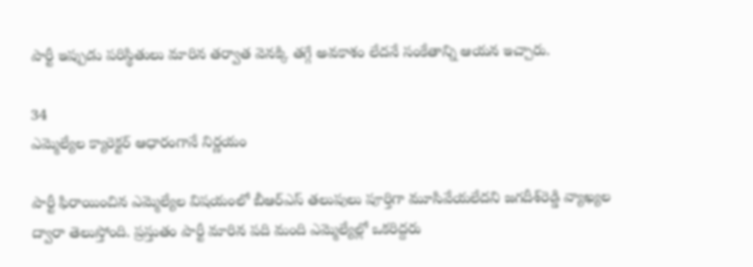పార్టీ ఇప్పుడు పరిస్థితులు మారిన తర్వాత వెనక్కి తగ్గే అవకాశం లేదనే సంకేతాన్ని ఆయన ఇచ్చారు.

34
ఎమ్మెల్యేల క్యారెక్టర్‌ ఆధారంగానే నిర్ణయం

పార్టీ ఫిరాయించిన ఎమ్మెల్యేల విషయంలో బీఆర్‌ఎస్‌ తలుపులు పూర్తిగా మూసివేయలేదని జగదీశ్‌రెడ్డి వ్యాఖ్యల ద్వారా తెలుస్తోంది. ప్రస్తుతం పార్టీ మారిన పది మంది ఎమ్మెల్యేల్లో ఒకరిద్దరు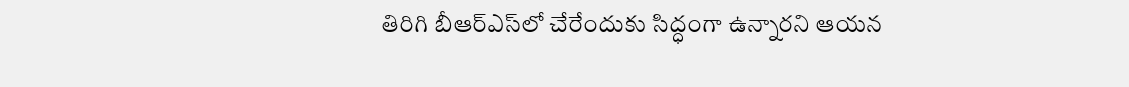తిరిగి బీఆర్‌ఎస్‌లో చేరేందుకు సిద్ధంగా ఉన్నారని ఆయన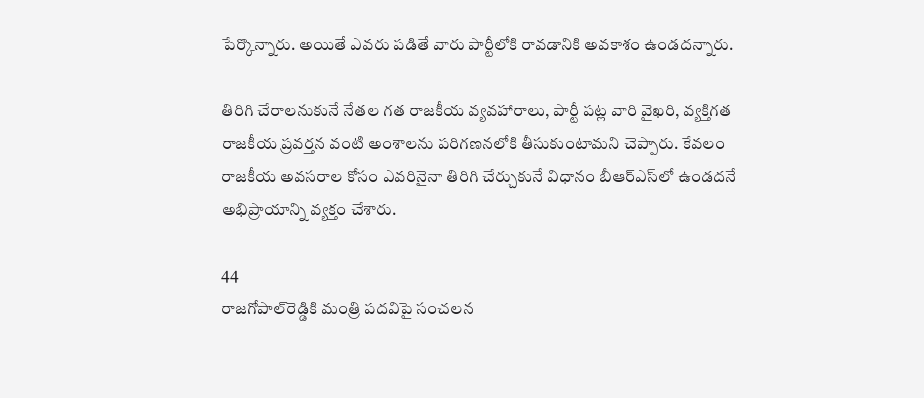పేర్కొన్నారు. అయితే ఎవరు పడితే వారు పార్టీలోకి రావడానికి అవకాశం ఉండదన్నారు.

తిరిగి చేరాలనుకునే నేతల గత రాజకీయ వ్యవహారాలు, పార్టీ పట్ల వారి వైఖరి, వ్యక్తిగత రాజకీయ ప్రవర్తన వంటి అంశాలను పరిగణనలోకి తీసుకుంటామని చెప్పారు. కేవలం రాజకీయ అవసరాల కోసం ఎవరినైనా తిరిగి చేర్చుకునే విధానం బీఆర్‌ఎస్‌లో ఉండదనే అభిప్రాయాన్ని వ్యక్తం చేశారు.

44
రాజగోపాల్‌రెడ్డికి మంత్రి పదవిపై సంచలన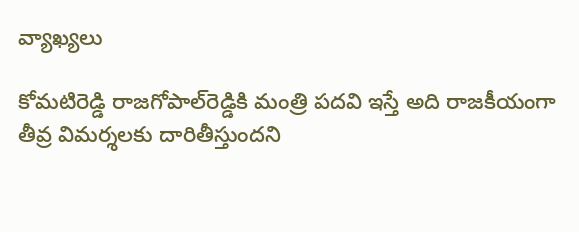వ్యాఖ్యలు

కోమటిరెడ్డి రాజగోపాల్‌రెడ్డికి మంత్రి పదవి ఇస్తే అది రాజకీయంగా తీవ్ర విమర్శలకు దారితీస్తుందని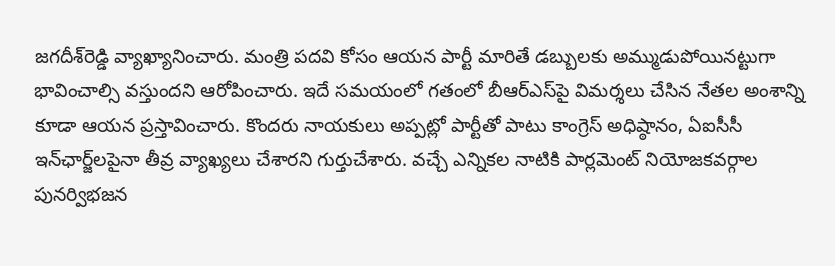జగదీశ్‌రెడ్డి వ్యాఖ్యానించారు. మంత్రి పదవి కోసం ఆయన పార్టీ మారితే డబ్బులకు అమ్ముడుపోయినట్టుగా భావించాల్సి వస్తుందని ఆరోపించారు. ఇదే సమయంలో గతంలో బీఆర్‌ఎస్‌పై విమర్శలు చేసిన నేతల అంశాన్ని కూడా ఆయన ప్రస్తావించారు. కొందరు నాయకులు అప్పట్లో పార్టీతో పాటు కాంగ్రెస్‌ అధిష్ఠానం, ఏఐసీసీ ఇన్‌ఛార్జ్‌లపైనా తీవ్ర వ్యాఖ్యలు చేశారని గుర్తుచేశారు. వచ్చే ఎన్నికల నాటికి పార్లమెంట్‌ నియోజకవర్గాల పునర్విభజన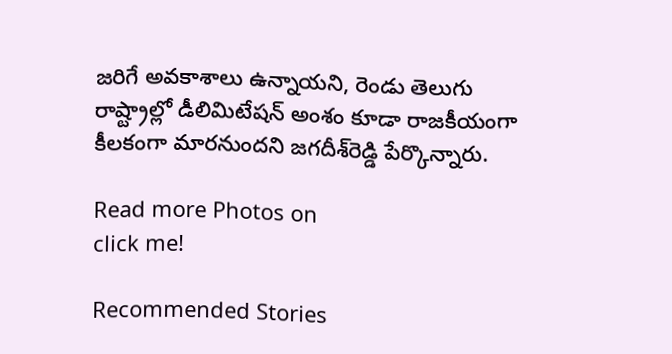జరిగే అవకాశాలు ఉన్నాయని, రెండు తెలుగు రాష్ట్రాల్లో డీలిమిటేషన్‌ అంశం కూడా రాజకీయంగా కీలకంగా మారనుందని జగదీశ్‌రెడ్డి పేర్కొన్నారు.

Read more Photos on
click me!

Recommended Stories